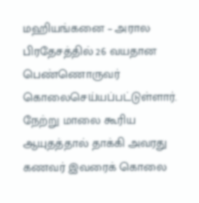மஹியங்கனை – அரால பிரதேசத்தில் 26 வயதான பெண்ணொருவர் கொலைசெய்யப்பட்டுள்ளார். நேற்று மாலை கூரிய ஆயுதத்தால் தாக்கி அவரது கணவர் இவரைக் கொலை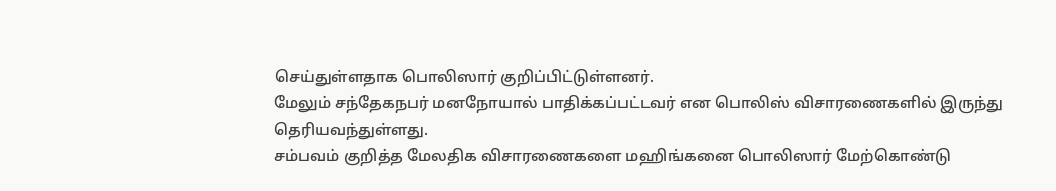செய்துள்ளதாக பொலிஸார் குறிப்பிட்டுள்ளனர்.
மேலும் சந்தேகநபர் மனநோயால் பாதிக்கப்பட்டவர் என பொலிஸ் விசாரணைகளில் இருந்து தெரியவந்துள்ளது.
சம்பவம் குறித்த மேலதிக விசாரணைகளை மஹிங்கனை பொலிஸார் மேற்கொண்டு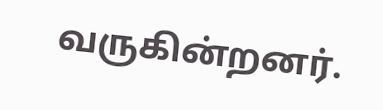வருகின்றனர்.